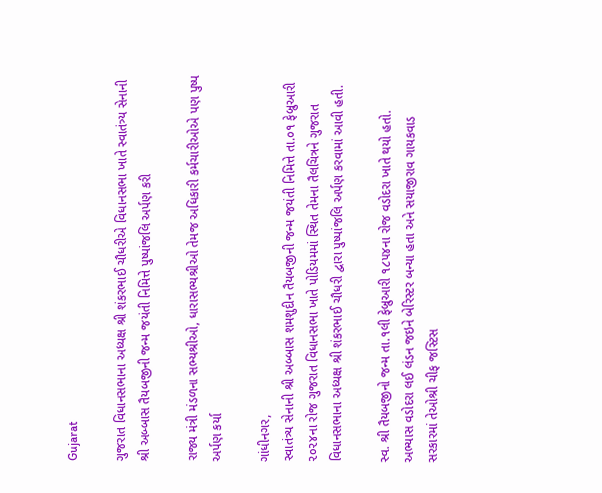Gujarat

ગુજરાત વિધાનસભાના અધ્યક્ષ શ્રી શંકરભાઈ ચૌધરીએ વિધાનસભા ખાતે સ્વાતંત્ર્ય સેનાની શ્રી અબ્બાસ તૈયબજીની જન્મ જયંતી નિમિત્તે પુષ્પાંજલિ અર્પણ કરી

રાજ્ય મંત્રી મંડળના સભ્યશ્રીઓ, ધારાસભ્યશ્રીઓ તેમજ અધિકારી કર્મચારીઓએ પણ પુષ્પ અર્પણ કર્યા

ગાંધીનગર,
સ્વાતંત્ર્ય સેનાની શ્રી અબ્બાસ શમશુદીન તૈયબજીની જન્મ જયંતી નિમિત્તે તા.૦૧ ફેબ્રુઆરી ૨૦૨૪ના રોજ ગુજરાત વિધાનસભા ખાતે પોડિયમમાં સ્થિત તેમના તૈલચિત્રને ગુજરાત વિધાનસભાના અધ્યક્ષ શ્રી શંકરભાઈ ચૌધરી દ્વારા પુષ્પાંજલિ અર્પણ કરવામાં આવી હતી.

સ્વ. શ્રી તૈયબજીનો જન્મ તા.૧લી ફેબ્રુઆરી ૧૮૫૪ના રોજ વડોદરા ખાતે થયો હતો. અભ્યાસ વડોદરા લઈ લંડન જઇને બેરિસ્ટર બન્યા હતા અને સયાજીરાવ ગાયકવાડ સરકારમાં તેઓશ્રી ચીફ જસ્ટિસ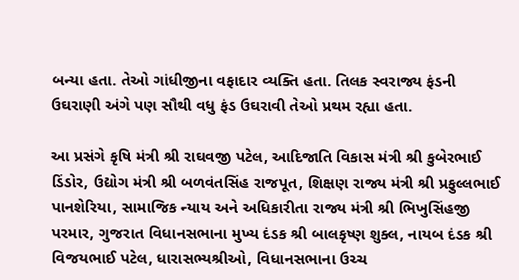બન્યા હતા. તેઓ ગાંધીજીના વફાદાર વ્યક્તિ હતા. તિલક સ્વરાજ્ય ફંડની ઉઘરાણી અંગે પણ સૌથી વધુ ફંડ ઉઘરાવી તેઓ પ્રથમ રહ્યા હતા.

આ પ્રસંગે કૃષિ મંત્રી શ્રી રાઘવજી પટેલ, આદિજાતિ વિકાસ મંત્રી શ્રી કુબેરભાઈ ડિંડોર, ઉદ્યોગ મંત્રી શ્રી બળવંતસિંહ રાજપૂત, શિક્ષણ રાજ્ય મંત્રી શ્રી પ્રફુલ્લભાઈ પાનશેરિયા, સામાજિક ન્યાય અને અધિકારીતા રાજ્ય મંત્રી શ્રી ભિખુસિંહજી પરમાર, ગુજરાત વિધાનસભાના મુખ્ય દંડક શ્રી બાલકૃષ્ણ શુક્લ, નાયબ દંડક શ્રી વિજયભાઈ પટેલ, ધારાસભ્યશ્રીઓ, વિધાનસભાના ઉચ્ચ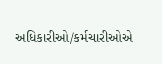અધિકારીઓ/કર્મચારીઓએ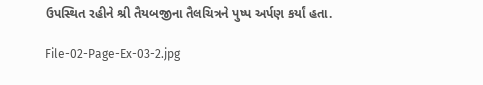ઉપસ્થિત રહીને શ્રી તૈયબજીના તૈલચિત્રને પુષ્પ અર્પણ કર્યાં હતા.

File-02-Page-Ex-03-2.jpg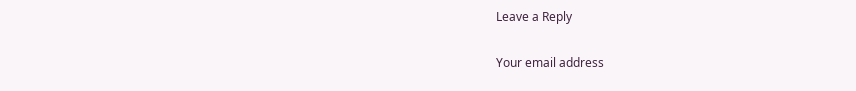Leave a Reply

Your email address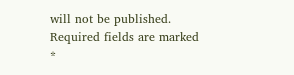will not be published. Required fields are marked *